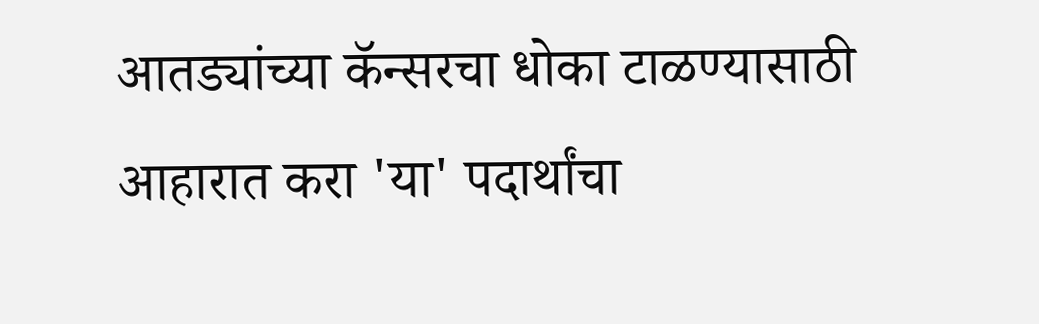आतड्यांच्या कॅन्सरचा धोका टाळण्यासाठी आहारात करा 'या' पदार्थांचा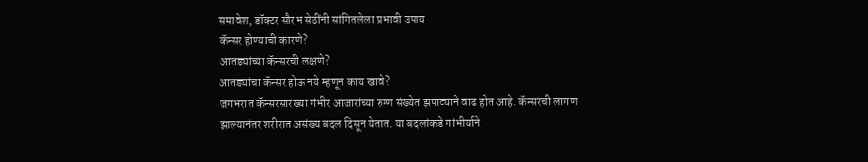समावेश, डॉक्टर सौरभ सेठींनी सांगितलेला प्रभावी उपाय
कॅन्सर होण्याची कारणे?
आतड्यांच्या कॅन्सरची लक्षणे?
आतड्यांचा कॅन्सर होऊ नये म्हणून काय खावे?
जगभरात कॅन्सरसारख्या गंभीर आजारांच्या रुग्ण संख्येत झपाट्याने वाढ होत आहे. कॅन्सरची लागण झाल्यानंतर शरीरात असंख्य बदल दिसून येतात. या बदलांकडे गांभीर्याने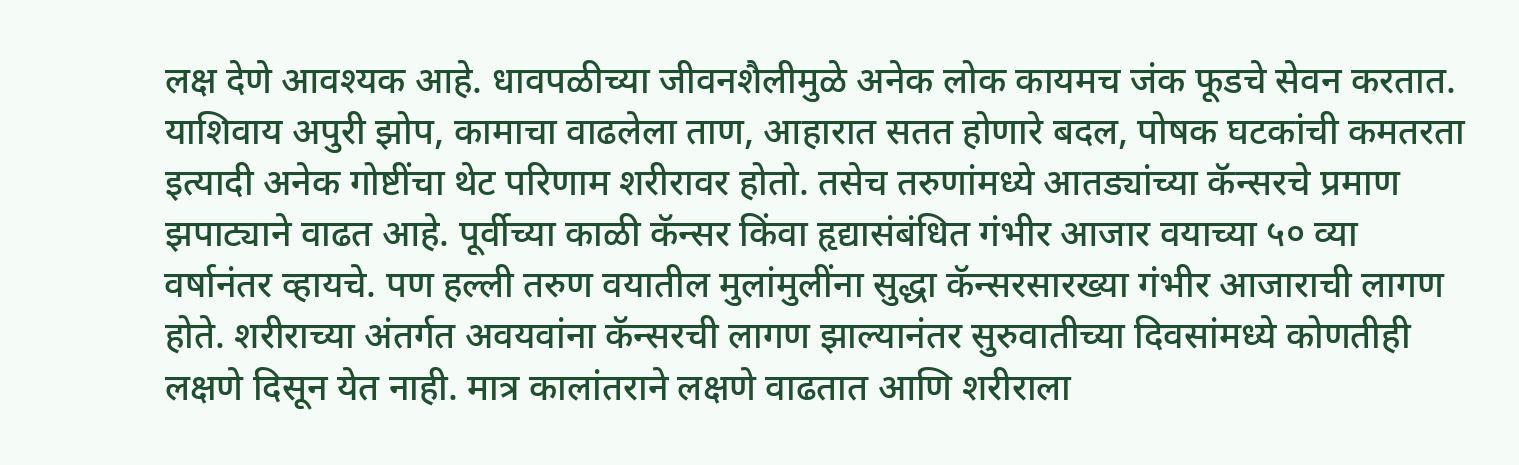लक्ष देणे आवश्यक आहे. धावपळीच्या जीवनशैलीमुळे अनेक लोक कायमच जंक फूडचे सेवन करतात. याशिवाय अपुरी झोप, कामाचा वाढलेला ताण, आहारात सतत होणारे बदल, पोषक घटकांची कमतरता इत्यादी अनेक गोष्टींचा थेट परिणाम शरीरावर होतो. तसेच तरुणांमध्ये आतड्यांच्या कॅन्सरचे प्रमाण झपाट्याने वाढत आहे. पूर्वीच्या काळी कॅन्सर किंवा हृद्यासंबंधित गंभीर आजार वयाच्या ५० व्या वर्षानंतर व्हायचे. पण हल्ली तरुण वयातील मुलांमुलींना सुद्धा कॅन्सरसारख्या गंभीर आजाराची लागण होते. शरीराच्या अंतर्गत अवयवांना कॅन्सरची लागण झाल्यानंतर सुरुवातीच्या दिवसांमध्ये कोणतीही लक्षणे दिसून येत नाही. मात्र कालांतराने लक्षणे वाढतात आणि शरीराला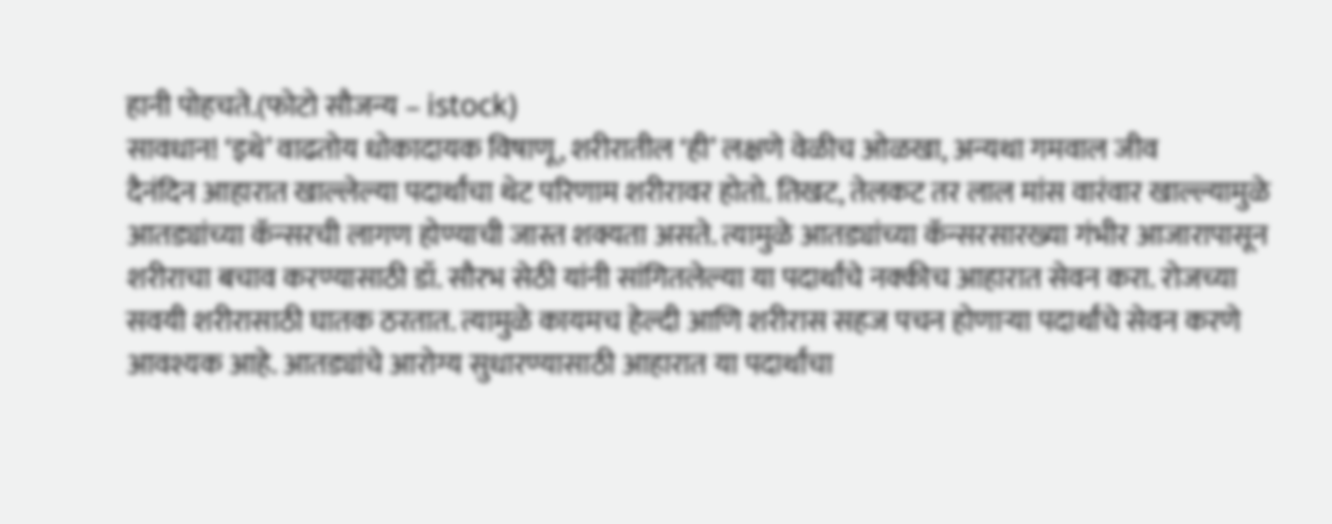हानी पोहचते.(फोटो सौजन्य – istock)
सावधान! ‘इथे’ वाढतोय धोकादायक विषाणू, शरीरातील ‘ही’ लक्षणे वेळीच ओळखा, अन्यथा गमवाल जीव
दैनंदिन आहारात खाल्लेल्या पदार्थांचा थेट परिणाम शरीरावर होतो. तिखट, तेलकट तर लाल मांस वारंवार खाल्ल्यामुळे आतड्यांच्या कॅन्सरची लागण होण्याची जास्त शक्यता असते. त्यामुळे आतड्यांच्या कॅन्सरसारख्या गंभीर आजारापासून शरीराचा बचाव करण्यासाठी डॉ. सौरभ सेठी यांनी सांगितलेल्या या पदार्थांचे नक्कीच आहारात सेवन करा. रोजच्या सवयी शरीरासाठी घातक ठरतात. त्यामुळे कायमच हेल्दी आणि शरीरास सहज पचन होणाऱ्या पदार्थांचे सेवन करणे आवश्यक आहे. आतड्यांचे आरोग्य सुधारण्यासाठी आहारात या पदार्थांचा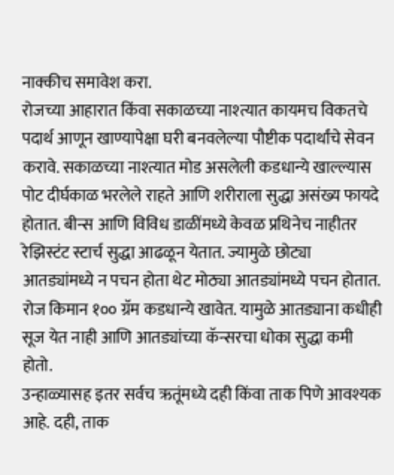नाक्कीच समावेश करा.
रोजच्या आहारात किंवा सकाळच्या नाश्त्यात कायमच विकतचे पदार्थ आणून खाण्यापेक्षा घरी बनवलेल्या पौष्टीक पदार्थांचे सेवन करावे. सकाळच्या नाश्त्यात मोड असलेली कडधान्ये खाल्ल्यास पोट दीर्घकाळ भरलेले राहते आणि शरीराला सुद्धा असंख्य फायदे होतात. बीन्स आणि विविध डाळींमध्ये केवळ प्रथिनेच नाहीतर रेझिस्टंट स्टार्च सुद्धा आढळून येतात. ज्यामुळे छोट्या आतड्यांमध्ये न पचन होता थेट मोठ्या आतड्यांमध्ये पचन होतात. रोज किमान १०० ग्रॅम कडधान्ये खावेत. यामुळे आतड्याना कधीही सूज येत नाही आणि आतड्यांच्या कॅन्सरचा धोका सुद्धा कमी होतो.
उन्हाळ्यासह इतर सर्वच ऋतूंमध्ये दही किंवा ताक पिणे आवश्यक आहे. दही, ताक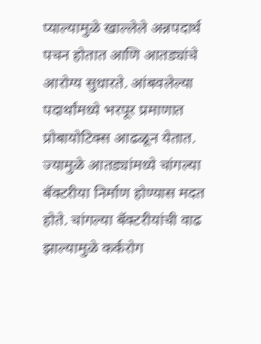प्याल्यामुळे खाल्लेले अन्नपदार्थ पचन होतात आणि आतड्यांचे आरोग्य सुधारते. आंबवलेल्या पदार्थांमध्ये भरपूर प्रमाणात प्रोबायोटिक्स आढळून येतात. ज्यामुळे आतड्यांमध्ये चांगल्या बॅक्टरीया निर्माण होण्यास मदत होते. चांगल्या बॅक्टरीयांची वाढ झाल्यामुळे कर्करोग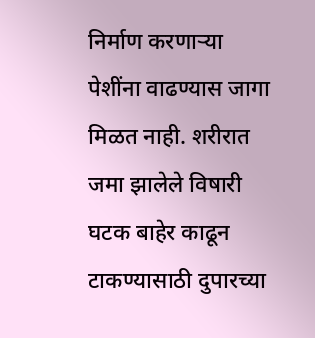निर्माण करणाऱ्या पेशींना वाढण्यास जागा मिळत नाही. शरीरात जमा झालेले विषारी घटक बाहेर काढून टाकण्यासाठी दुपारच्या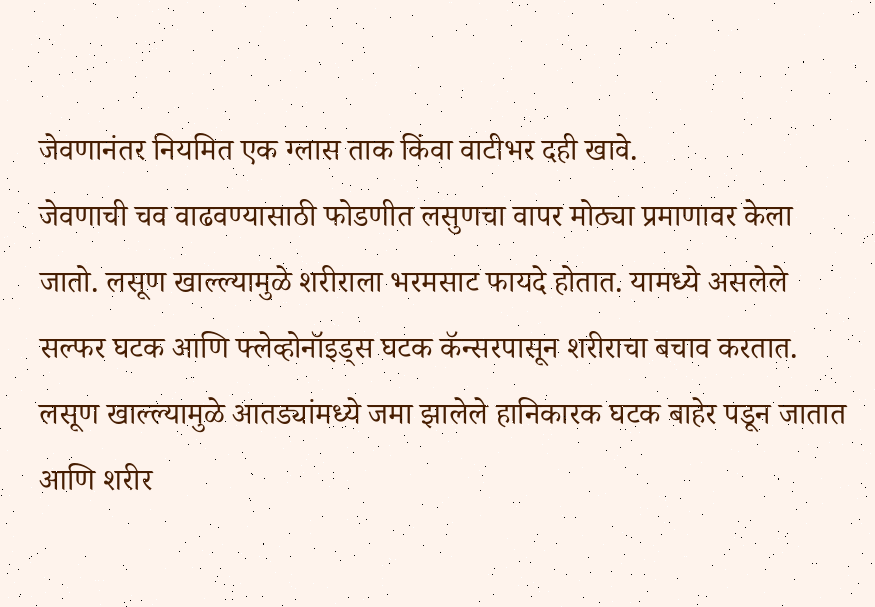जेवणानंतर नियमित एक ग्लास ताक किंवा वाटीभर दही खावे.
जेवणाची चव वाढवण्यासाठी फोडणीत लसुणचा वापर मोठ्या प्रमाणावर केला जातो. लसूण खाल्ल्यामुळे शरीराला भरमसाट फायदे होतात. यामध्ये असलेले सल्फर घटक आणि फ्लेव्होनॉइड्स घटक कॅन्सरपासून शरीराचा बचाव करतात. लसूण खाल्ल्यामुळे आतड्यांमध्ये जमा झालेले हानिकारक घटक बाहेर पडून जातात आणि शरीर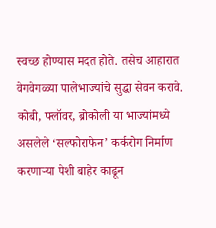स्वच्छ होण्यास मदत होते. तसेच आहारात वेगवेगळ्या पालेभाज्यांचे सुद्धा सेवन करावे. कोबी, फ्लॉवर, ब्रोकोली या भाज्यांमध्ये असलेले ‘सल्फोराफेन’ कर्करोग निर्माण करणाऱ्या पेशी बाहेर काढून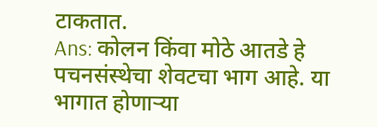टाकतात.
Ans: कोलन किंवा मोठे आतडे हे पचनसंस्थेचा शेवटचा भाग आहे. या भागात होणाऱ्या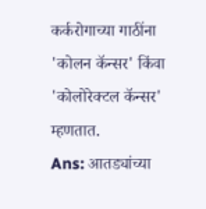कर्करोगाच्या गाठींना 'कोलन कॅन्सर' किंवा 'कोलोरेक्टल कॅन्सर' म्हणतात.
Ans: आतड्यांच्या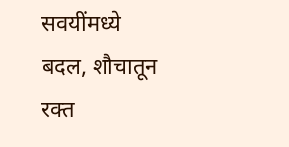सवयींमध्ये बदल, शौचातून रक्त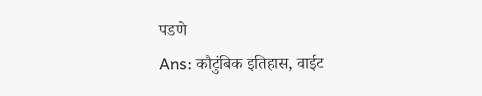पडणे
Ans: कौटुंबिक इतिहास, वाईट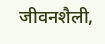जीवनशैली,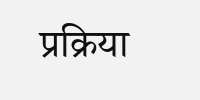प्रक्रिया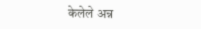केलेले अन्न